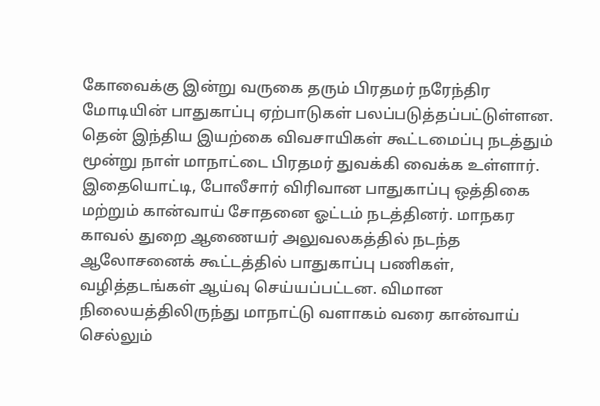கோவைக்கு இன்று வருகை தரும் பிரதமர் நரேந்திர மோடியின் பாதுகாப்பு ஏற்பாடுகள் பலப்படுத்தப்பட்டுள்ளன. தென் இந்திய இயற்கை விவசாயிகள் கூட்டமைப்பு நடத்தும் மூன்று நாள் மாநாட்டை பிரதமர் துவக்கி வைக்க உள்ளார். இதையொட்டி, போலீசார் விரிவான பாதுகாப்பு ஒத்திகை மற்றும் கான்வாய் சோதனை ஓட்டம் நடத்தினர். மாநகர காவல் துறை ஆணையர் அலுவலகத்தில் நடந்த ஆலோசனைக் கூட்டத்தில் பாதுகாப்பு பணிகள், வழித்தடங்கள் ஆய்வு செய்யப்பட்டன. விமான நிலையத்திலிருந்து மாநாட்டு வளாகம் வரை கான்வாய் செல்லும்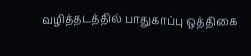வழித்தடத்தில் பாதுகாப்பு ஒத்திகை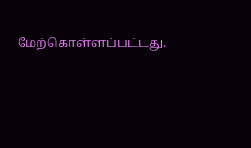மேற்கொள்ளப்பட்டது.